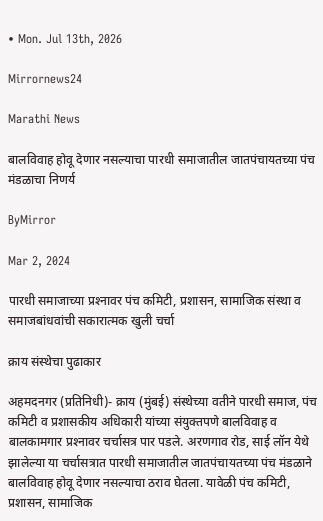• Mon. Jul 13th, 2026

Mirrornews24

Marathi News

बालविवाह होवू देणार नसल्याचा पारधी समाजातील जातपंचायतच्या पंच मंडळाचा निणर्य

ByMirror

Mar 2, 2024

पारधी समाजाच्या प्रश्‍नावर पंच कमिटी, प्रशासन, सामाजिक संस्था व समाजबांधवांची सकारात्मक खुली चर्चा

क्राय संस्थेचा पुढाकार

अहमदनगर (प्रतिनिधी)- क्राय (मुंबई) संस्थेच्या वतीने पारधी समाज, पंच कमिटी व प्रशासकीय अधिकारी यांच्या संयुक्तपणे बालविवाह व बालकामगार प्रश्‍नावर चर्चासत्र पार पडले. अरणगाव रोड, साई लॉन येथे झालेल्या या चर्चासत्रात पारधी समाजातील जातपंचायतच्या पंच मंडळाने बालविवाह होवू देणार नसल्याचा ठराव घेतला. यावेळी पंच कमिटी, प्रशासन, सामाजिक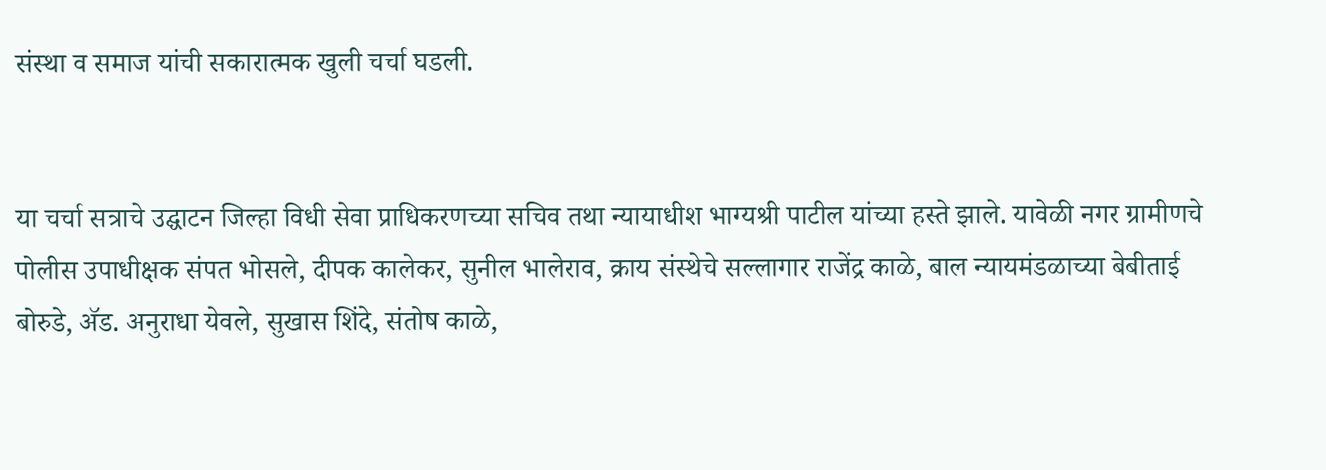संस्था व समाज यांची सकारात्मक खुली चर्चा घडली.


या चर्चा सत्राचे उद्घाटन जिल्हा विधी सेवा प्राधिकरणच्या सचिव तथा न्यायाधीश भाग्यश्री पाटील यांच्या हस्ते झाले. यावेळी नगर ग्रामीणचे पोलीस उपाधीक्षक संपत भोसले, दीपक कालेकर, सुनील भालेराव, क्राय संस्थेचे सल्लागार राजेंद्र काळे, बाल न्यायमंडळाच्या बेबीताई बोरुडे, ॲड. अनुराधा येवले, सुखास शिंदे, संतोष काळे,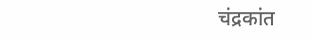चंद्रकांत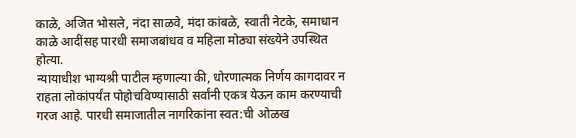काळे, अजित भोसले, नंदा साळवे, मंदा कांबळे, स्वाती नेटके, समाधान काळे आदींसह पारधी समाजबांधव व महिला मोठ्या संख्येने उपस्थित होत्या.
न्यायाधीश भाग्यश्री पाटील म्हणाल्या की, धोरणात्मक निर्णय कागदावर न राहता लोकांपर्यंत पोहोचविण्यासाठी सर्वांनी एकत्र येऊन काम करण्याची गरज आहे. पारधी समाजातील नागरिकांना स्वत:ची ओळख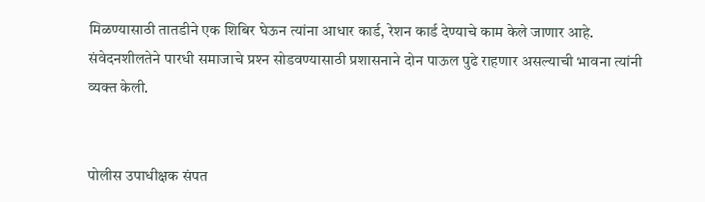मिळण्यासाठी तातडीने एक शिबिर घेऊन त्यांना आधार कार्ड, रेशन कार्ड देण्याचे काम केले जाणार आहे. संवेदनशीलतेने पारधी समाजाचे प्रश्‍न सोडवण्यासाठी प्रशासनाने दोन पाऊल पुढे राहणार असल्याची भावना त्यांनी व्यक्त केली.


पोलीस उपाधीक्षक संपत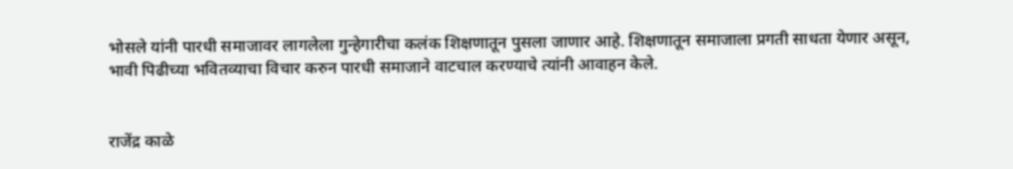भोसले यांनी पारधी समाजावर लागलेला गुन्हेगारीचा कलंक शिक्षणातून पुसला जाणार आहे. शिक्षणातून समाजाला प्रगती साधता येणार असून, भावी पिढीच्या भवितव्याचा विचार करुन पारधी समाजाने वाटचाल करण्याचे त्यांनी आवाहन केले.


राजेंद्र काळे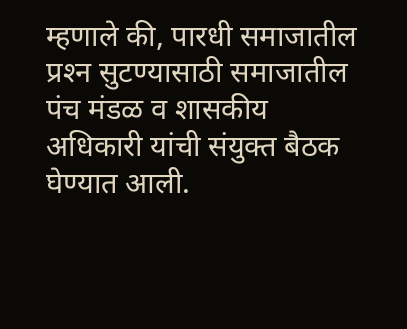म्हणाले की, पारधी समाजातील प्रश्‍न सुटण्यासाठी समाजातील पंच मंडळ व शासकीय अधिकारी यांची संयुक्त बैठक घेण्यात आली.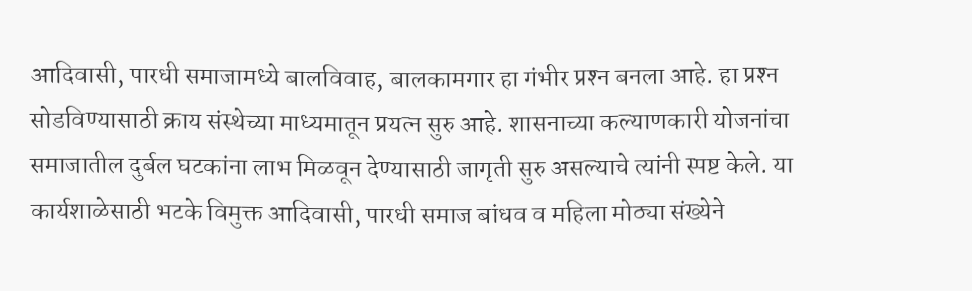आदिवासी, पारधी समाजामध्ये बालविवाह, बालकामगार हा गंभीर प्रश्‍न बनला आहे. हा प्रश्‍न सोडविण्यासाठी क्राय संस्थेच्या माध्यमातून प्रयत्न सुरु आहे. शासनाच्या कल्याणकारी योजनांचा समाजातील दुर्बल घटकांना लाभ मिळवून देण्यासाठी जागृती सुरु असल्याचे त्यांनी स्पष्ट केले. या कार्यशाळेसाठी भटके विमुक्त आदिवासी, पारधी समाज बांधव व महिला मोठ्या संख्येने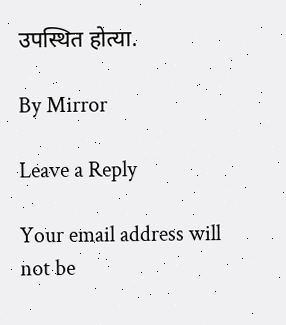उपस्थित होत्या.

By Mirror

Leave a Reply

Your email address will not be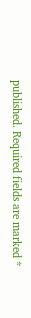published. Required fields are marked *